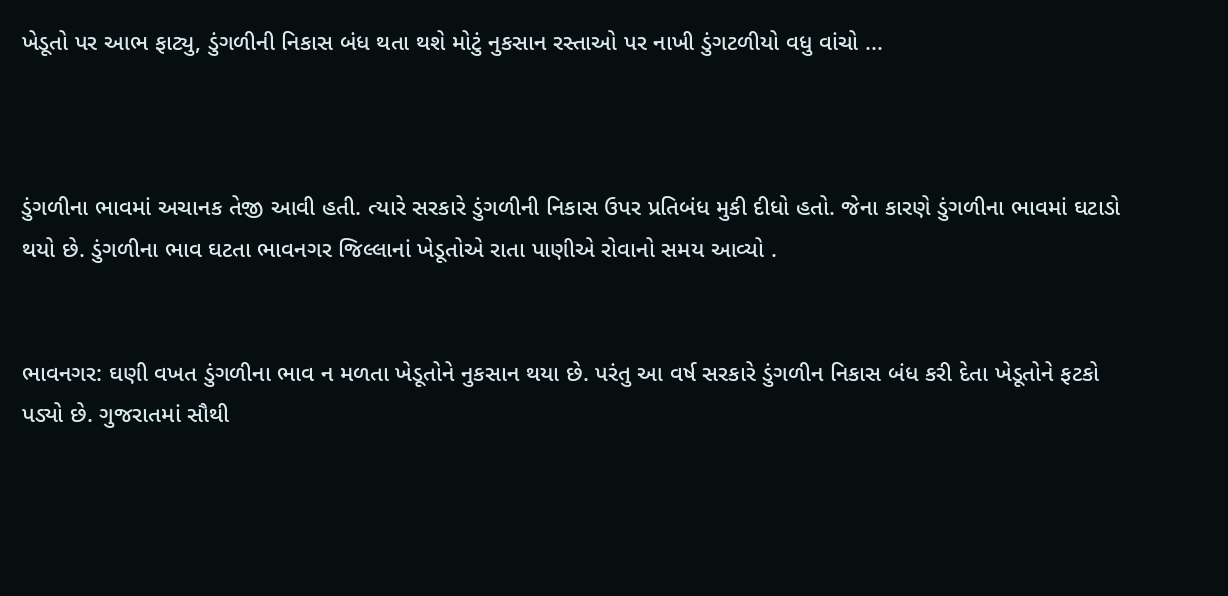ખેડૂતો પર આભ ફાટ્યુ, ડુંગળીની નિકાસ બંધ થતા થશે મોટું નુકસાન રસ્તાઓ પર નાખી ડુંગટળીયો વધુ વાંચો ...



ડુંગળીના ભાવમાં અચાનક તેજી આવી હતી. ત્યારે સરકારે ડુંગળીની નિકાસ ઉપર પ્રતિબંધ મુકી દીધો હતો. જેના કારણે ડુંગળીના ભાવમાં ઘટાડો થયો છે. ડુંગળીના ભાવ ઘટતા ભાવનગર જિલ્લાનાં ખેડૂતોએ રાતા પાણીએ રોવાનો સમય આવ્યો .


ભાવનગર: ઘણી વખત ડુંગળીના ભાવ ન મળતા ખેડૂતોને નુકસાન થયા છે. પરંતુ આ વર્ષ સરકારે ડુંગળીન નિકાસ બંધ કરી દેતા ખેડૂતોને ફટકો પડ્યો છે. ગુજરાતમાં સૌથી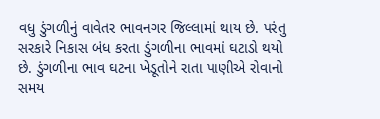વધુ ડુંગળીનું વાવેતર ભાવનગર જિલ્લામાં થાય છે. પરંતુ સરકારે નિકાસ બંધ કરતા ડુંગળીના ભાવમાં ઘટાડો થયો છે. ડુંગળીના ભાવ ઘટના ખેડૂતોને રાતા પાણીએ રોવાનો સમય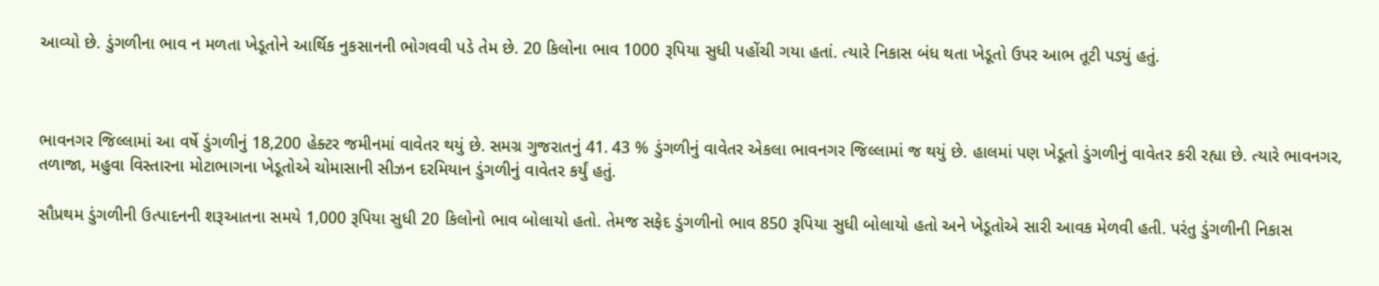આવ્યો છે. ડુંગળીના ભાવ ન મળતા ખેડૂતોને આર્થિક નુકસાનની ભોગવવી પડે તેમ છે. 20 કિલોના ભાવ 1000 રૂપિયા સુધી પહોંચી ગયા હતાં. ત્યારે નિકાસ બંધ થતા ખેડૂતો ઉપર આભ તૂટી પડ્યું હતું.



ભાવનગર જિલ્લામાં આ વર્ષે ડુંગળીનું 18,200 હેક્ટર જમીનમાં વાવેતર થયું છે. સમગ્ર ગુજરાતનું 41. 43 % ડુંગળીનું વાવેતર એકલા ભાવનગર જિલ્લામાં જ થયું છે. હાલમાં પણ ખેડૂતો ડુંગળીનું વાવેતર કરી રહ્યા છે. ત્યારે ભાવનગર, તળાજા, મહુવા વિસ્તારના મોટાભાગના ખેડૂતોએ ચોમાસાની સીઝન દરમિયાન ડુંગળીનું વાવેતર કર્યું હતું.

સૌપ્રથમ ડુંગળીની ઉત્પાદનની શરૂઆતના સમયે 1,000 રૂપિયા સુધી 20 કિલોનો ભાવ બોલાયો હતો. તેમજ સફેદ ડુંગળીનો ભાવ 850 રૂપિયા સુધી બોલાયો હતો અને ખેડૂતોએ સારી આવક મેળવી હતી. પરંતુ ડુંગળીની નિકાસ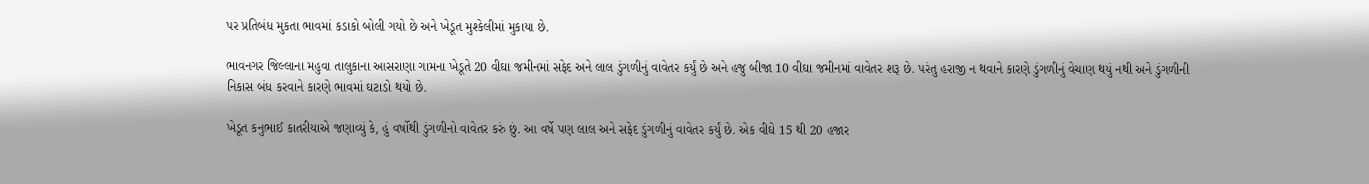પર પ્રતિબંધ મુકતા ભાવમાં કડાકો બોલી ગયો છે અને ખેડૂત મુશ્કેલીમાં મુકાયા છે.

ભાવનગર જિલ્લાના મહુવા તાલુકાના આસરાણા ગામના ખેડૂતે 20 વીઘા જમીનમાં સફેદ અને લાલ ડુંગળીનું વાવેતર કર્યું છે અને હજુ બીજા 10 વીઘા જમીનમાં વાવેતર શરૂ છે. પરંતુ હરાજી ન થવાને કારણે ડુંગળીનું વેચાણ થયું નથી અને ડુંગળીની નિકાસ બંધ કરવાને કારણે ભાવમાં ઘટાડો થયો છે.

ખેડૂત કનુભાઈ કાતરીયાએ જણાવ્યું કે, હું વર્ષોથી ડુંગળીનો વાવેતર કરું છું. આ વર્ષે પણ લાલ અને સફેદ ડુંગળીનું વાવેતર કર્યું છે. એક વીઘે 15 થી 20 હજાર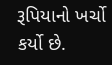રૂપિયાનો ખર્ચો કર્યો છે.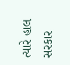ત્યારે હાલ સરકાર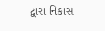દ્વારા નિકાસ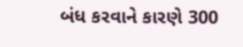બંધ કરવાને કારણે 300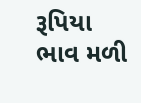રૂપિયા ભાવ મળી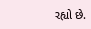રહ્યો છે.